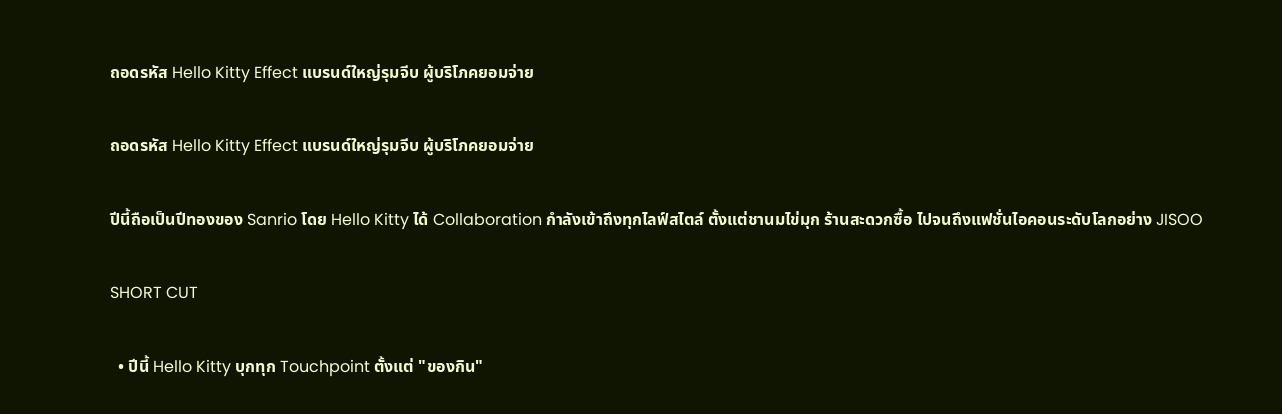ถอดรหัส Hello Kitty Effect แบรนด์ใหญ่รุมจีบ ผู้บริโภคยอมจ่าย

ถอดรหัส Hello Kitty Effect แบรนด์ใหญ่รุมจีบ ผู้บริโภคยอมจ่าย

ปีนี้ถือเป็นปีทองของ Sanrio โดย Hello Kitty ได้ Collaboration กำลังเข้าถึงทุกไลฟ์สไตล์ ตั้งแต่ชานมไข่มุก ร้านสะดวกซื้อ ไปจนถึงแฟชั่นไอคอนระดับโลกอย่าง JISOO

SHORT CUT

  • ปีนี้ Hello Kitty บุกทุก Touchpoint ตั้งแต่ "ของกิน"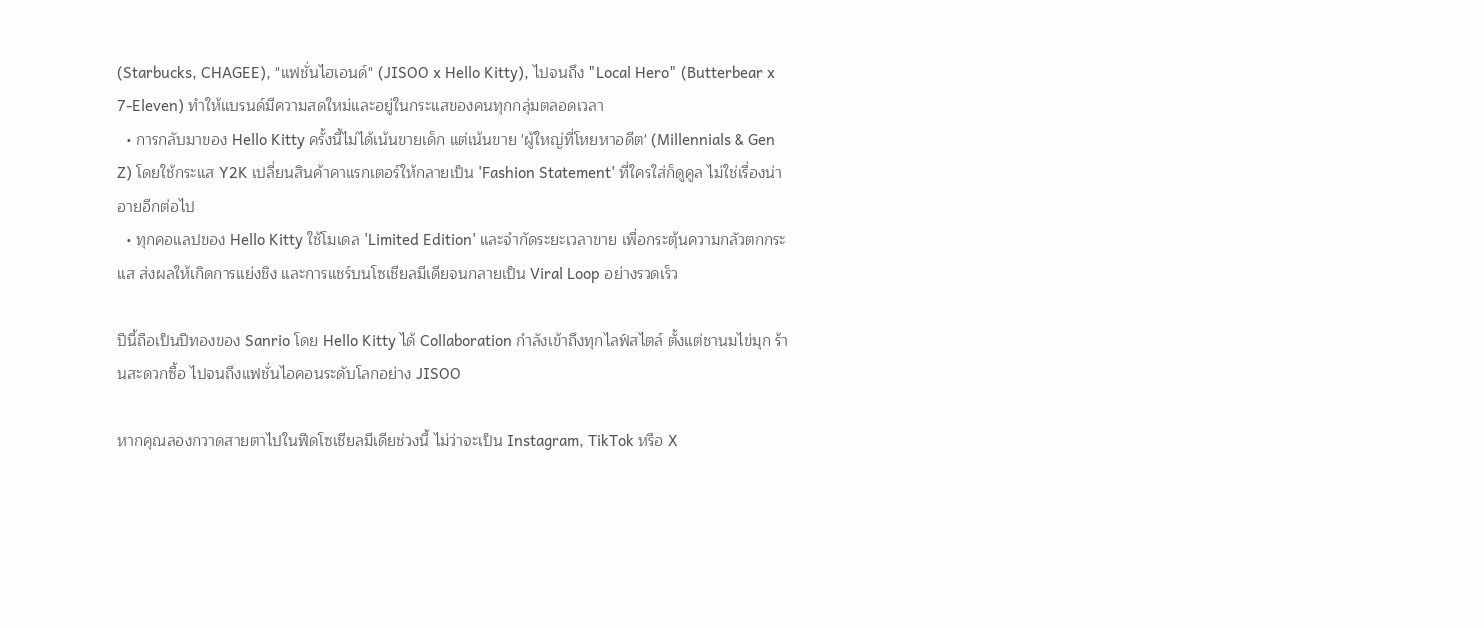(Starbucks, CHAGEE), "แฟชั่นไฮเอนด์" (JISOO x Hello Kitty), ไปจนถึง "Local Hero" (Butterbear x 7-Eleven) ทำให้แบรนด์มีความสดใหม่และอยู่ในกระแสของคนทุกกลุ่มตลอดเวลา
  • การกลับมาของ Hello Kitty ครั้งนี้ไม่ได้เน้นขายเด็ก แต่เน้นขาย 'ผู้ใหญ่ที่โหยหาอดีต' (Millennials & Gen Z) โดยใช้กระแส Y2K เปลี่ยนสินค้าคาแรกเตอร์ให้กลายเป็น 'Fashion Statement' ที่ใครใส่ก็ดูคูล ไม่ใช่เรื่องน่าอายอีกต่อไป
  • ทุกคอแลปของ Hello Kitty ใช้โมเดล 'Limited Edition' และจำกัดระยะเวลาขาย เพื่อกระตุ้นความกลัวตกกระแส ส่งผลให้เกิดการแย่งชิง และการแชร์บนโซเชียลมีเดียจนกลายเป็น Viral Loop อย่างรวดเร็ว

ปีนี้ถือเป็นปีทองของ Sanrio โดย Hello Kitty ได้ Collaboration กำลังเข้าถึงทุกไลฟ์สไตล์ ตั้งแต่ชานมไข่มุก ร้านสะดวกซื้อ ไปจนถึงแฟชั่นไอคอนระดับโลกอย่าง JISOO

หากคุณลองกวาดสายตาไปในฟีดโซเชียลมีเดียช่วงนี้ ไม่ว่าจะเป็น Instagram, TikTok หรือ X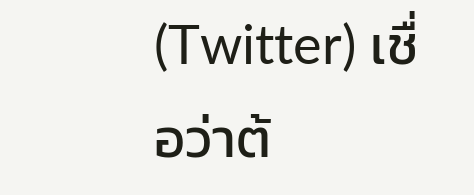(Twitter) เชื่อว่าต้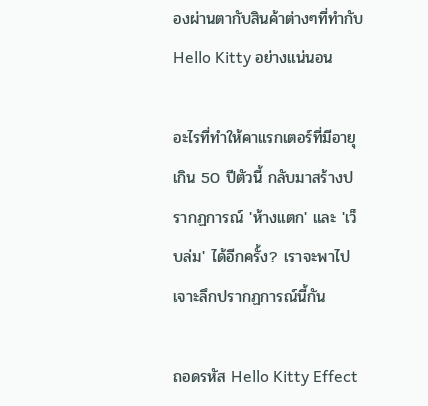องผ่านตากับสินค้าต่างๆที่ทำกับ Hello Kitty อย่างแน่นอน

อะไรที่ทำให้คาแรกเตอร์ที่มีอายุเกิน 50 ปีตัวนี้ กลับมาสร้างปรากฏการณ์ 'ห้างแตก' และ 'เว็บล่ม' ได้อีกครั้ง? เราจะพาไปเจาะลึกปรากฏการณ์นี้กัน

ถอดรหัส Hello Kitty Effect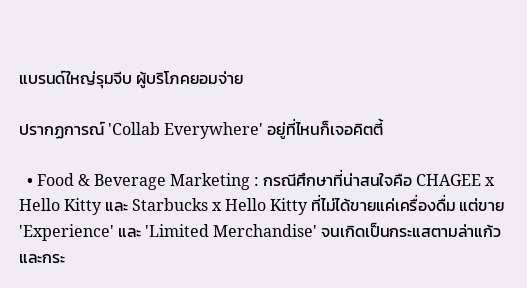แบรนด์ใหญ่รุมจีบ ผู้บริโภคยอมจ่าย

ปรากฏการณ์ 'Collab Everywhere' อยู่ที่ไหนก็เจอคิตตี้

  • Food & Beverage Marketing : กรณีศึกษาที่น่าสนใจคือ CHAGEE x Hello Kitty และ Starbucks x Hello Kitty ที่ไม่ได้ขายแค่เครื่องดื่ม แต่ขาย 'Experience' และ 'Limited Merchandise' จนเกิดเป็นกระแสตามล่าแก้วและกระ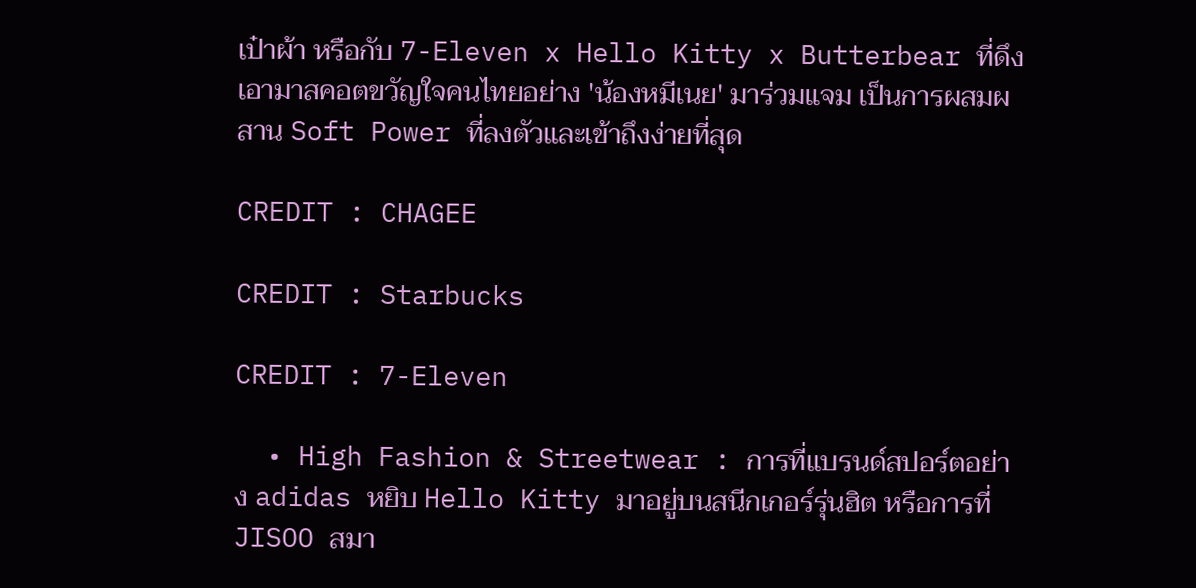เป๋าผ้า หรือกับ 7-Eleven x Hello Kitty x Butterbear ที่ดึงเอามาสคอตขวัญใจคนไทยอย่าง 'น้องหมีเนย' มาร่วมแจม เป็นการผสมผสาน Soft Power ที่ลงตัวและเข้าถึงง่ายที่สุด

CREDIT : CHAGEE

CREDIT : Starbucks

CREDIT : 7-Eleven

  • High Fashion & Streetwear : การที่แบรนด์สปอร์ตอย่าง adidas หยิบ Hello Kitty มาอยู่บนสนีกเกอร์รุ่นฮิต หรือการที่ JISOO สมา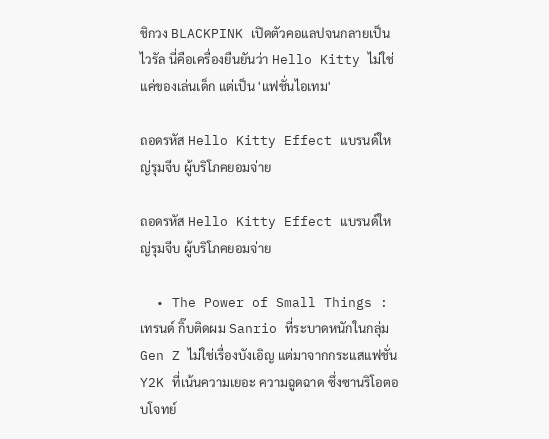ชิกวง BLACKPINK เปิดตัวคอแลปจนกลายเป็นไวรัล นี่คือเครื่องยืนยันว่า Hello Kitty ไม่ใช่แค่ของเล่นเด็ก แต่เป็น 'แฟชั่นไอเทม'

ถอดรหัส Hello Kitty Effect แบรนด์ใหญ่รุมจีบ ผู้บริโภคยอมจ่าย

ถอดรหัส Hello Kitty Effect แบรนด์ใหญ่รุมจีบ ผู้บริโภคยอมจ่าย

  • The Power of Small Things : เทรนด์ กิ๊บติดผม Sanrio ที่ระบาดหนักในกลุ่ม Gen Z ไม่ใช่เรื่องบังเอิญ แต่มาจากกระแสแฟชั่น Y2K ที่เน้นความเยอะ ความฉูดฉาด ซึ่งซานริโอตอบโจทย์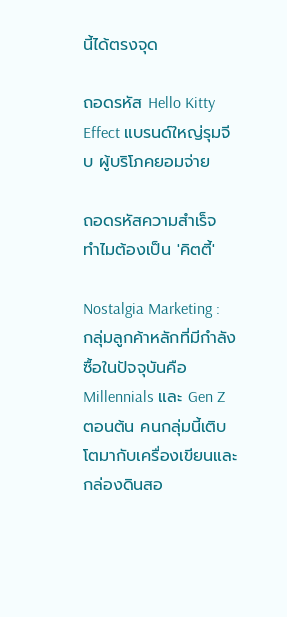นี้ได้ตรงจุด

ถอดรหัส Hello Kitty Effect แบรนด์ใหญ่รุมจีบ ผู้บริโภคยอมจ่าย

ถอดรหัสความสำเร็จ ทำไมต้องเป็น 'คิตตี้'

Nostalgia Marketing : กลุ่มลูกค้าหลักที่มีกำลังซื้อในปัจจุบันคือ Millennials และ Gen Z ตอนต้น คนกลุ่มนี้เติบโตมากับเครื่องเขียนและกล่องดินสอ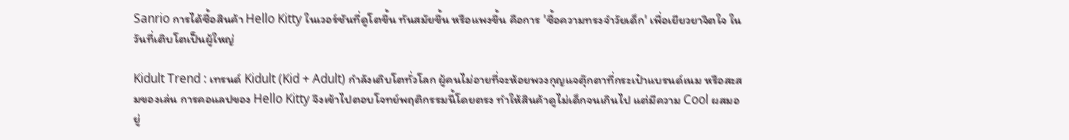Sanrio การได้ซื้อสินค้า Hello Kitty ในเวอร์ชันที่ดูโตขึ้น ทันสมัยขึ้น หรือแพงขึ้น คือการ 'ซื้อความทรงจำวัยเด็ก' เพื่อเยียวยาจิตใจ ในวันที่เติบโตเป็นผู้ใหญ่

Kidult Trend : เทรนด์ Kidult (Kid + Adult) กำลังเติบโตทั่วโลก ผู้คนไม่อายที่จะห้อยพวงกุญแจตุ๊กตาที่กระเป๋าแบรนด์เนม หรือสะสมของเล่น การคอแลปของ Hello Kitty จึงเข้าไปตอบโจทย์พฤติกรรมนี้โดยตรง ทำให้สินค้าดูไม่เด็กจนเกินไป แต่มีความ Cool ผสมอยู่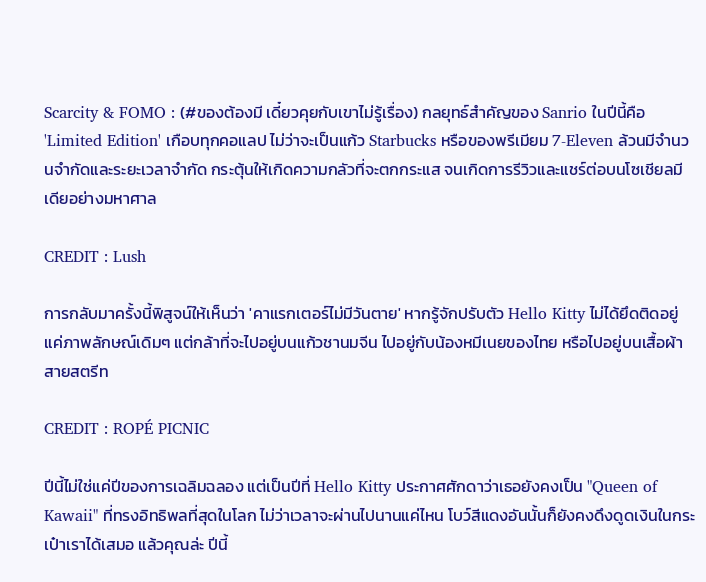Scarcity & FOMO : (#ของต้องมี เดี๋ยวคุยกับเขาไม่รู้เรื่อง) กลยุทธ์สำคัญของ Sanrio ในปีนี้คือ 'Limited Edition' เกือบทุกคอแลป ไม่ว่าจะเป็นแก้ว Starbucks หรือของพรีเมียม 7-Eleven ล้วนมีจำนวนจำกัดและระยะเวลาจำกัด กระตุ้นให้เกิดความกลัวที่จะตกกระแส จนเกิดการรีวิวและแชร์ต่อบนโซเชียลมีเดียอย่างมหาศาล

CREDIT : Lush

การกลับมาครั้งนี้พิสูจน์ให้เห็นว่า 'คาแรกเตอร์ไม่มีวันตาย' หากรู้จักปรับตัว Hello Kitty ไม่ได้ยึดติดอยู่แค่ภาพลักษณ์เดิมๆ แต่กล้าที่จะไปอยู่บนแก้วชานมจีน ไปอยู่กับน้องหมีเนยของไทย หรือไปอยู่บนเสื้อผ้าสายสตรีท

CREDIT : ROPÉ PICNIC

ปีนี้ไม่ใช่แค่ปีของการเฉลิมฉลอง แต่เป็นปีที่ Hello Kitty ประกาศศักดาว่าเธอยังคงเป็น "Queen of Kawaii" ที่ทรงอิทธิพลที่สุดในโลก ไม่ว่าเวลาจะผ่านไปนานแค่ไหน โบว์สีแดงอันนั้นก็ยังคงดึงดูดเงินในกระเป๋าเราได้เสมอ แล้วคุณล่ะ ปีนี้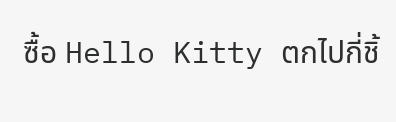ซื้อ Hello Kitty ตกไปกี่ชิ้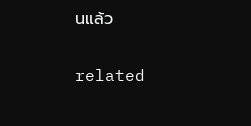นแล้ว

related